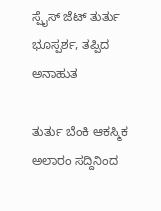ಸ್ಪೈಸ್ ಜೆಟ್ ತುರ್ತು ಭೂಸ್ಪರ್ಶ, ತಪ್ಪಿದ ಅನಾಹುತ

ತುರ್ತು ಬೆಂಕಿ ಆಕಸ್ಮಿಕ ಅಲಾರಂ ಸದ್ದಿನಿಂದ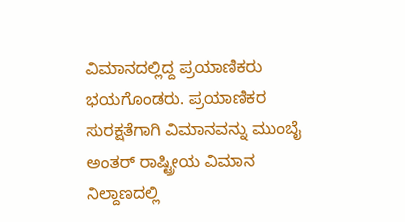ವಿಮಾನದಲ್ಲಿದ್ದ ಪ್ರಯಾಣಿಕರು ಭಯಗೊಂಡರು. ಪ್ರಯಾಣಿಕರ ಸುರಕ್ಷತೆಗಾಗಿ ವಿಮಾನವನ್ನು ಮುಂಬೈ ಅಂತರ್ ರಾಷ್ಟ್ರೀಯ ವಿಮಾನ ನಿಲ್ದಾಣದಲ್ಲಿ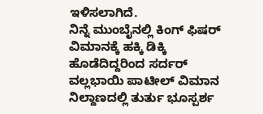ಇಳಿಸಲಾಗಿದೆ.
ನಿನ್ನೆ ಮುಂಬೈನಲ್ಲಿ ಕಿಂಗ್ ಫಿಷರ್ ವಿಮಾನಕ್ಕೆ ಹಕ್ಕಿ ಡಿಕ್ಕಿ ಹೊಡೆದಿದ್ದರಿಂದ ಸರ್ದರ್ ವಲ್ಲಭಾಯಿ ಪಾಟೀಲ್ ವಿಮಾನ ನಿಲ್ದಾಣದಲ್ಲಿ ತುರ್ತು ಭೂಸ್ಪರ್ಶ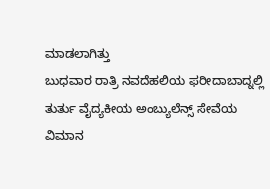ಮಾಡಲಾಗಿತ್ತು
ಬುಧವಾರ ರಾತ್ರಿ ನವದೆಹಲಿಯ ಫರೀದಾಬಾದ್ನಲ್ಲಿ ತುರ್ತು ವೈದ್ಯಕೀಯ ಅಂಬ್ಯುಲೆನ್ಸ್ ಸೇವೆಯ ವಿಮಾನ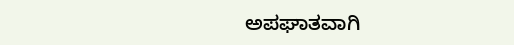ಅಪಘಾತವಾಗಿ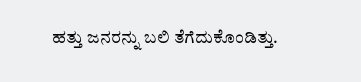ಹತ್ತು ಜನರನ್ನು ಬಲಿ ತೆಗೆದುಕೊಂಡಿತ್ತು.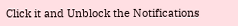Click it and Unblock the Notifications